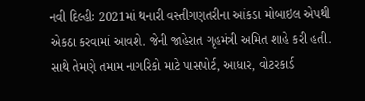નવી દિલ્હીઃ 2021માં થનારી વસ્તીગણતરીના આંકડા મોબાઇલ એપથી એકઠા કરવામાં આવશે. જેની જાહેરાત ગૃહમંત્રી અમિત શાહે કરી હતી. સાથે તેમણે તમામ નાગરિકો માટે પાસપોર્ટ, આધાર, વોટરકાર્ડ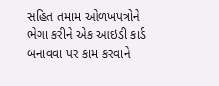સહિત તમામ ઓળખપત્રોને ભેગા કરીને એક આઇડી કાર્ડ બનાવવા પર કામ કરવાને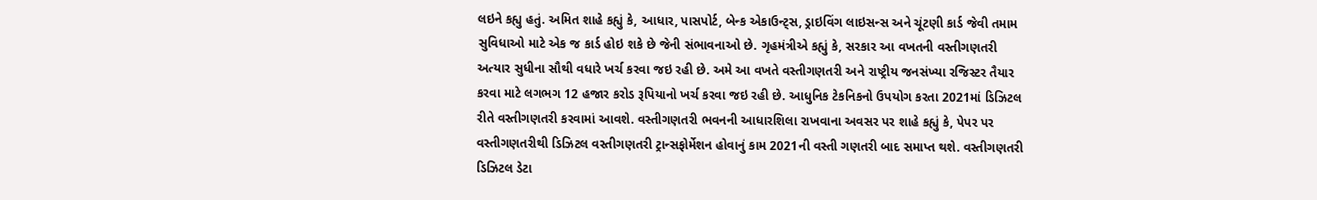લઇને કહ્યુ હતું. અમિત શાહે કહ્યું કે, આધાર, પાસપોર્ટ, બેન્ક એકાઉન્ટ્સ, ડ્રાઇવિંગ લાઇસન્સ અને ચૂંટણી કાર્ડ જેવી તમામ સુવિધાઓ માટે એક જ કાર્ડ હોઇ શકે છે જેની સંભાવનાઓ છે. ગૃહમંત્રીએ કહ્યું કે, સરકાર આ વખતની વસ્તીગણતરી અત્યાર સુધીના સૌથી વધારે ખર્ચ કરવા જઇ રહી છે. અમે આ વખતે વસ્તીગણતરી અને રાષ્ટ્રીય જનસંખ્યા રજિસ્ટર તૈયાર કરવા માટે લગભગ 12 હજાર કરોડ રૂપિયાનો ખર્ચ કરવા જઇ રહી છે. આધુનિક ટેકનિકનો ઉપયોગ કરતા 2021માં ડિઝિટલ રીતે વસ્તીગણતરી કરવામાં આવશે. વસ્તીગણતરી ભવનની આધારશિલા રાખવાના અવસર પર શાહે કહ્યું કે, પેપર પર વસ્તીગણતરીથી ડિઝિટલ વસ્તીગણતરી ટ્રાન્સફોર્મેશન હોવાનું કામ 2021ની વસ્તી ગણતરી બાદ સમાપ્ત થશે. વસ્તીગણતરી ડિઝિટલ ડેટા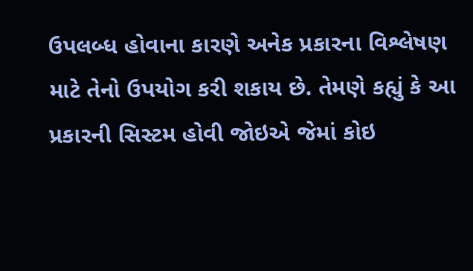ઉપલબ્ધ હોવાના કારણે અનેક પ્રકારના વિશ્લેષણ માટે તેનો ઉપયોગ કરી શકાય છે. તેમણે કહ્યું કે આ પ્રકારની સિસ્ટમ હોવી જોઇએ જેમાં કોઇ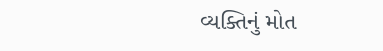વ્યક્તિનું મોત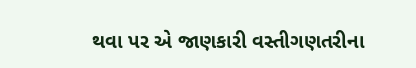થવા પર એ જાણકારી વસ્તીગણતરીના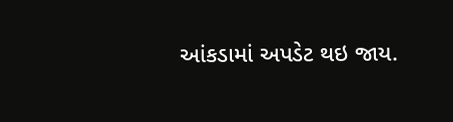આંકડામાં અપડેટ થઇ જાય.